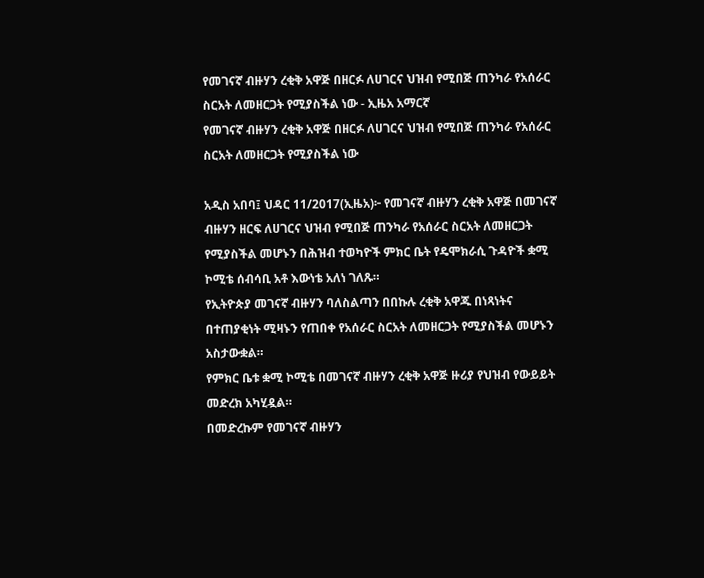የመገናኛ ብዙሃን ረቂቅ አዋጅ በዘርፉ ለሀገርና ህዝብ የሚበጅ ጠንካራ የአሰራር ስርአት ለመዘርጋት የሚያስችል ነው - ኢዜአ አማርኛ
የመገናኛ ብዙሃን ረቂቅ አዋጅ በዘርፉ ለሀገርና ህዝብ የሚበጅ ጠንካራ የአሰራር ስርአት ለመዘርጋት የሚያስችል ነው

አዲስ አበባ፤ ህዳር 11/2017(ኢዜአ)፦ የመገናኛ ብዙሃን ረቂቅ አዋጅ በመገናኛ ብዙሃን ዘርፍ ለሀገርና ህዝብ የሚበጅ ጠንካራ የአሰራር ስርአት ለመዘርጋት የሚያስችል መሆኑን በሕዝብ ተወካዮች ምክር ቤት የዴሞክራሲ ጉዳዮች ቋሚ ኮሚቴ ሰብሳቢ አቶ እውነቴ አለነ ገለጹ።
የኢትዮጵያ መገናኛ ብዙሃን ባለስልጣን በበኩሉ ረቂቅ አዋጁ በነጻነትና በተጠያቂነት ሚዛኑን የጠበቀ የአሰራር ስርአት ለመዘርጋት የሚያስችል መሆኑን አስታውቋል።
የምክር ቤቱ ቋሚ ኮሚቴ በመገናኛ ብዙሃን ረቂቅ አዋጅ ዙሪያ የህዝብ የውይይት መድረክ አካሂዷል።
በመድረኩም የመገናኛ ብዙሃን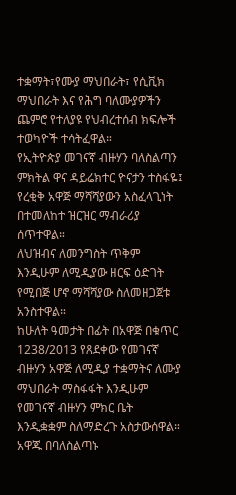ተቋማት፣የሙያ ማህበራት፣ የሲቪክ ማህበራት እና የሕግ ባለሙያዎችን ጨምሮ የተለያዩ የህብረተሰብ ክፍሎች ተወካዮች ተሳትፈዋል።
የኢትዮጵያ መገናኛ ብዙሃን ባለስልጣን ምክትል ዋና ዳይሬክተር ዮናታን ተስፋዬ፤ የረቂቅ አዋጅ ማሻሻያውን አስፈላጊነት በተመለከተ ዝርዝር ማብራሪያ ሰጥተዋል።
ለህዝብና ለመንግስት ጥቅም እንዲሁም ለሚዲያው ዘርፍ ዕድገት የሚበጅ ሆኖ ማሻሻያው ስለመዘጋጀቱ አንስተዋል።
ከሁለት ዓመታት በፊት በአዋጅ በቁጥር 1238/2013 የጸደቀው የመገናኛ ብዙሃን አዋጅ ለሚዲያ ተቋማትና ለሙያ ማህበራት ማስፋፋት እንዲሁም የመገናኛ ብዙሃን ምክር ቤት እንዲቋቋም ስለማድረጉ አስታውሰዋል።
አዋጁ በባለስልጣኑ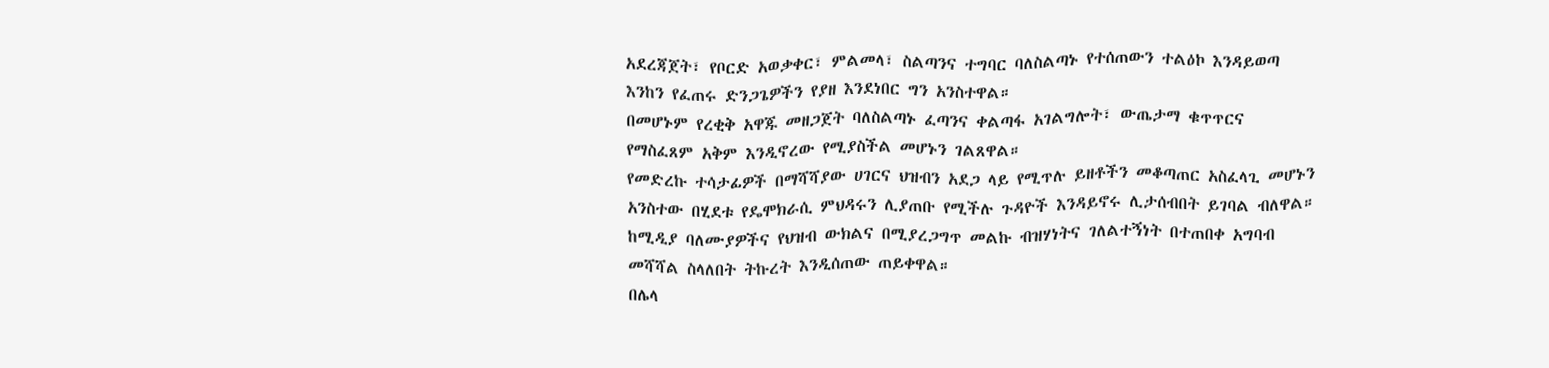አደረጃጀት፣ የቦርድ አወቃቀር፣ ምልመላ፣ ስልጣንና ተግባር ባለስልጣኑ የተሰጠውን ተልዕኮ እንዳይወጣ እንከን የፈጠሩ ድንጋጌዎችን የያዘ እንደነበር ግን አንስተዋል።
በመሆኑም የረቂቅ አዋጁ መዘጋጀት ባለስልጣኑ ፈጣንና ቀልጣፋ አገልግሎት፣ ውጤታማ ቁጥጥርና የማስፈጸም አቅም እንዲኖረው የሚያስችል መሆኑን ገልጸዋል።
የመድረኩ ተሳታፊዎች በማሻሻያው ሀገርና ህዝብን አደጋ ላይ የሚጥሉ ይዘቶችን መቆጣጠር አስፈላጊ መሆኑን አንስተው በሂደቱ የዴሞክራሲ ምህዳሩን ሊያጠቡ የሚችሉ ጉዳዮች እንዳይኖሩ ሊታሰብበት ይገባል ብለዋል።
ከሚዲያ ባለሙያዎችና የህዝብ ውክልና በሚያረጋግጥ መልኩ ብዝሃነትና ገለልተኝነት በተጠበቀ አግባብ መሻሻል ስላለበት ትኩረት እንዲሰጠው ጠይቀዋል።
በሌላ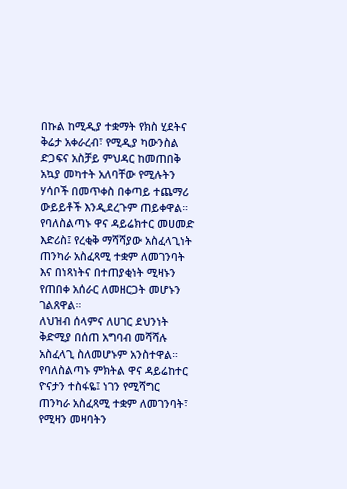በኩል ከሚዲያ ተቋማት የክስ ሂደትና ቅሬታ አቀራረብ፣ የሚዲያ ካውንስል ድጋፍና አስቻይ ምህዳር ከመጠበቅ አኳያ መካተት አለባቸው የሚሉትን ሃሳቦች በመጥቀስ በቀጣይ ተጨማሪ ውይይቶች እንዲደረጉም ጠይቀዋል።
የባለስልጣኑ ዋና ዳይሬክተር መሀመድ እድሪስ፤ የረቂቅ ማሻሻያው አስፈላጊነት ጠንካራ አስፈጻሚ ተቋም ለመገንባት እና በነጻነትና በተጠያቂነት ሚዛኑን የጠበቀ አሰራር ለመዘርጋት መሆኑን ገልጸዋል።
ለህዝብ ሰላምና ለሀገር ደህንነት ቅድሚያ በሰጠ አግባብ መሻሻሉ አስፈላጊ ስለመሆኑም አንስተዋል።
የባለስልጣኑ ምክትል ዋና ዳይሬከተር ዮናታን ተስፋዬ፤ ነገን የሚሻግር ጠንካራ አስፈጻሚ ተቋም ለመገንባት፣ የሚዛን መዛባትን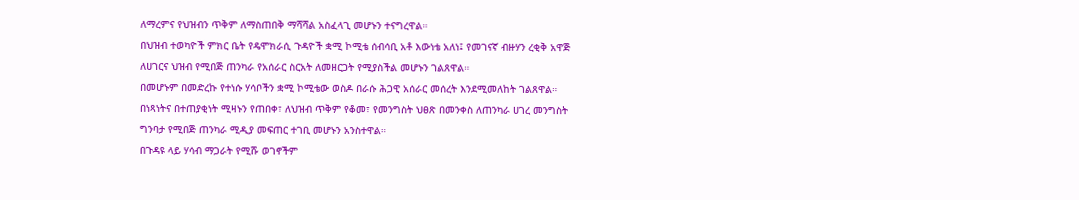ለማረምና የህዝብን ጥቅም ለማስጠበቅ ማሻሻል አስፈላጊ መሆኑን ተናግረዋል።
በህዝብ ተወካዮች ምክር ቤት የዴሞክራሲ ጉዳዮች ቋሚ ኮሚቴ ሰብሳቢ አቶ እውነቴ አለነ፤ የመገናኛ ብዙሃን ረቂቅ አዋጅ ለሀገርና ህዝብ የሚበጅ ጠንካራ የአሰራር ስርአት ለመዘርጋት የሚያስችል መሆኑን ገልጸዋል።
በመሆኑም በመድረኩ የተነሱ ሃሳቦችን ቋሚ ኮሚቴው ወስዶ በራሱ ሕጋዊ አሰራር መሰረት እንደሚመለከት ገልጸዋል።
በነጻነትና በተጠያቂነት ሚዛኑን የጠበቀ፣ ለህዝብ ጥቅም የቆመ፣ የመንግስት ህፀጽ በመንቀስ ለጠንካራ ሀገረ መንግስት ግንባታ የሚበጅ ጠንካራ ሚዲያ መፍጠር ተገቢ መሆኑን አንስተዋል።
በጉዳዩ ላይ ሃሳብ ማጋራት የሚሹ ወገኖችም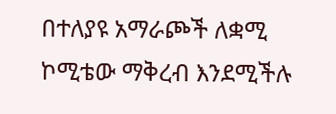በተለያዩ አማራጮች ለቋሚ ኮሚቴው ማቅረብ እንደሚችሉ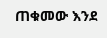ጠቁመው እንደ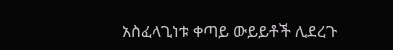አስፈላጊነቱ ቀጣይ ውይይቶች ሊደረጉ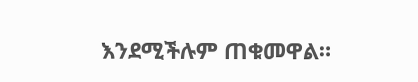እንደሚችሉም ጠቁመዋል።